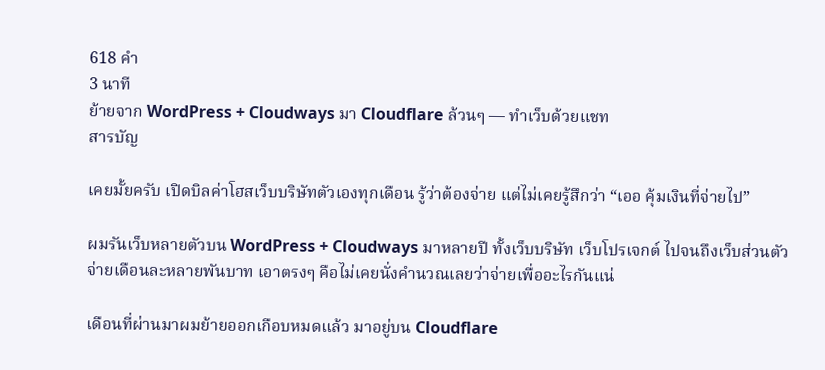618 คำ
3 นาที
ย้ายจาก WordPress + Cloudways มา Cloudflare ล้วนๆ — ทำเว็บด้วยแชท
สารบัญ

เคยมั้ยครับ เปิดบิลค่าโฮสเว็บบริษัทตัวเองทุกเดือน รู้ว่าต้องจ่าย แต่ไม่เคยรู้สึกว่า “เออ คุ้มเงินที่จ่ายไป”

ผมรันเว็บหลายตัวบน WordPress + Cloudways มาหลายปี ทั้งเว็บบริษัท เว็บโปรเจกต์ ไปจนถึงเว็บส่วนตัว จ่ายเดือนละหลายพันบาท เอาตรงๆ คือไม่เคยนั่งคำนวณเลยว่าจ่ายเพื่ออะไรกันแน่

เดือนที่ผ่านมาผมย้ายออกเกือบหมดแล้ว มาอยู่บน Cloudflare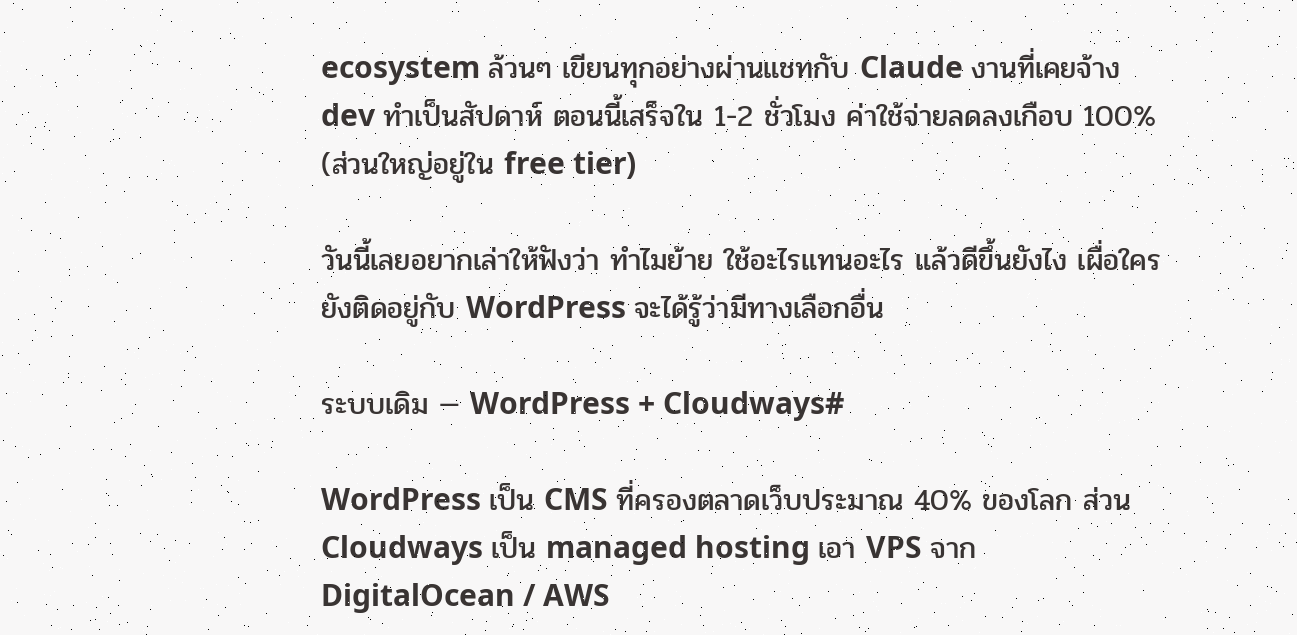ecosystem ล้วนๆ เขียนทุกอย่างผ่านแชทกับ Claude งานที่เคยจ้าง dev ทำเป็นสัปดาห์ ตอนนี้เสร็จใน 1-2 ชั่วโมง ค่าใช้จ่ายลดลงเกือบ 100% (ส่วนใหญ่อยู่ใน free tier)

วันนี้เลยอยากเล่าให้ฟังว่า ทำไมย้าย ใช้อะไรแทนอะไร แล้วดีขึ้นยังไง เผื่อใครยังติดอยู่กับ WordPress จะได้รู้ว่ามีทางเลือกอื่น

ระบบเดิม — WordPress + Cloudways#

WordPress เป็น CMS ที่ครองตลาดเว็บประมาณ 40% ของโลก ส่วน Cloudways เป็น managed hosting เอา VPS จาก DigitalOcean / AWS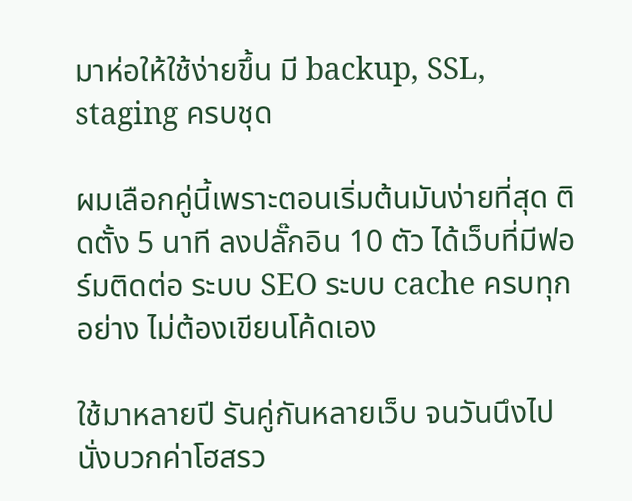มาห่อให้ใช้ง่ายขึ้น มี backup, SSL, staging ครบชุด

ผมเลือกคู่นี้เพราะตอนเริ่มต้นมันง่ายที่สุด ติดตั้ง 5 นาที ลงปลั๊กอิน 10 ตัว ได้เว็บที่มีฟอร์มติดต่อ ระบบ SEO ระบบ cache ครบทุกอย่าง ไม่ต้องเขียนโค้ดเอง

ใช้มาหลายปี รันคู่กันหลายเว็บ จนวันนึงไปนั่งบวกค่าโฮสรว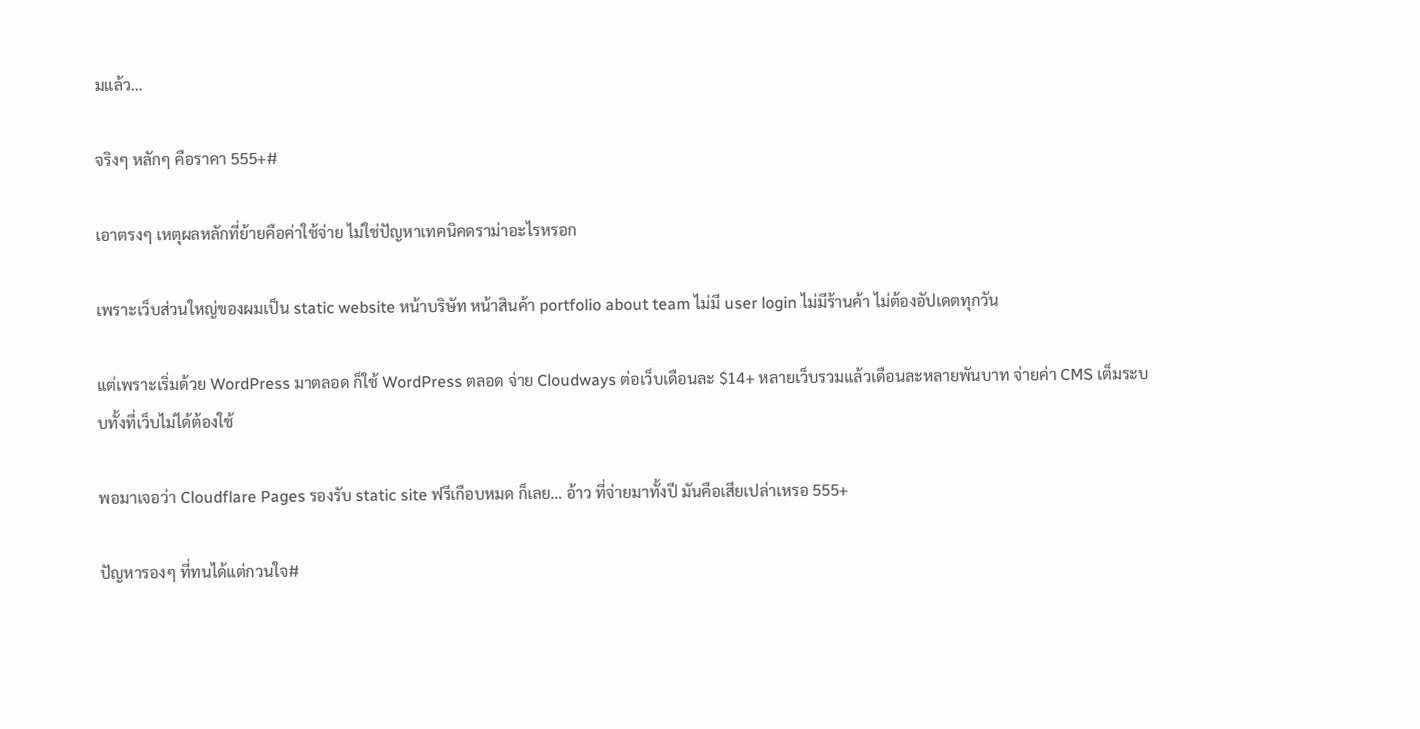มแล้ว…

จริงๆ หลักๆ คือราคา 555+#

เอาตรงๆ เหตุผลหลักที่ย้ายคือค่าใช้จ่าย ไม่ใช่ปัญหาเทคนิคดราม่าอะไรหรอก

เพราะเว็บส่วนใหญ่ของผมเป็น static website หน้าบริษัท หน้าสินค้า portfolio about team ไม่มี user login ไม่มีร้านค้า ไม่ต้องอัปเดตทุกวัน

แต่เพราะเริ่มด้วย WordPress มาตลอด ก็ใช้ WordPress ตลอด จ่าย Cloudways ต่อเว็บเดือนละ $14+ หลายเว็บรวมแล้วเดือนละหลายพันบาท จ่ายค่า CMS เต็มระบบทั้งที่เว็บไม่ได้ต้องใช้

พอมาเจอว่า Cloudflare Pages รองรับ static site ฟรีเกือบหมด ก็เลย… อ้าว ที่จ่ายมาทั้งปี มันคือเสียเปล่าเหรอ 555+

ปัญหารองๆ ที่ทนได้แต่กวนใจ#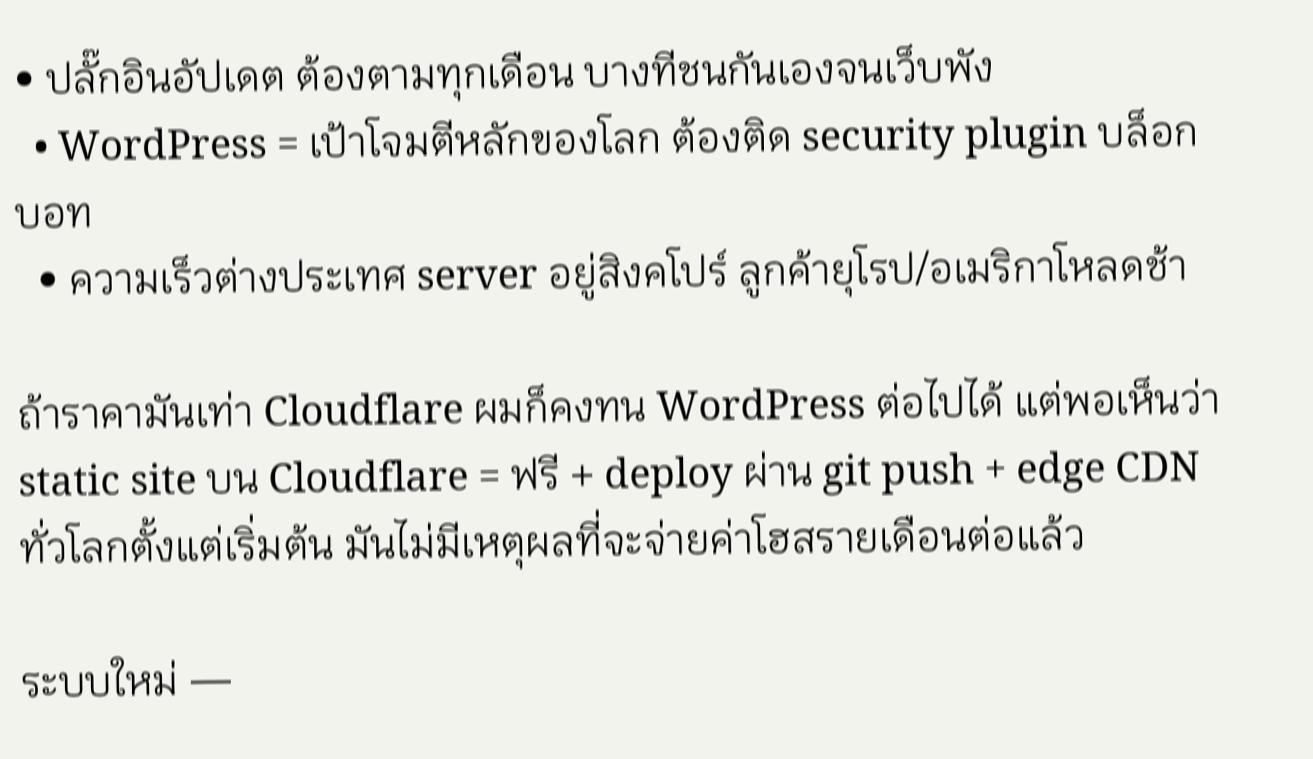• ปลั๊กอินอัปเดต ต้องตามทุกเดือน บางทีชนกันเองจนเว็บพัง
  • WordPress = เป้าโจมตีหลักของโลก ต้องติด security plugin บล็อกบอท
  • ความเร็วต่างประเทศ server อยู่สิงคโปร์ ลูกค้ายุโรป/อเมริกาโหลดช้า

ถ้าราคามันเท่า Cloudflare ผมก็คงทน WordPress ต่อไปได้ แต่พอเห็นว่า static site บน Cloudflare = ฟรี + deploy ผ่าน git push + edge CDN ทั่วโลกตั้งแต่เริ่มต้น มันไม่มีเหตุผลที่จะจ่ายค่าโฮสรายเดือนต่อแล้ว

ระบบใหม่ —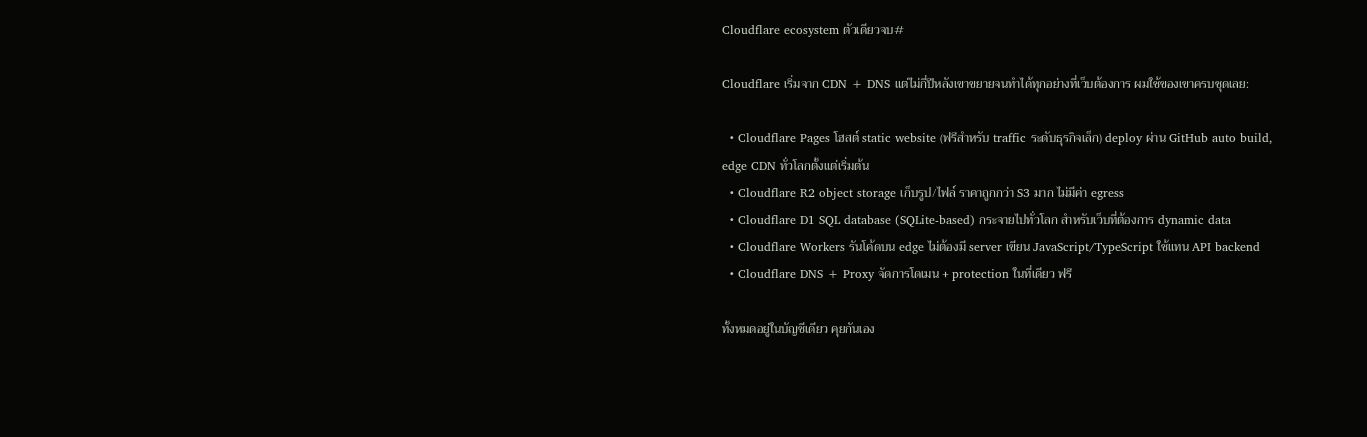Cloudflare ecosystem ตัวเดียวจบ#

Cloudflare เริ่มจาก CDN + DNS แต่ไม่กี่ปีหลังเขาขยายจนทำได้ทุกอย่างที่เว็บต้องการ ผมใช้ของเขาครบชุดเลย:

  • Cloudflare Pages โฮสต์ static website (ฟรีสำหรับ traffic ระดับธุรกิจเล็ก) deploy ผ่าน GitHub auto build, edge CDN ทั่วโลกตั้งแต่เริ่มต้น
  • Cloudflare R2 object storage เก็บรูป/ไฟล์ ราคาถูกกว่า S3 มาก ไม่มีค่า egress
  • Cloudflare D1 SQL database (SQLite-based) กระจายไปทั่วโลก สำหรับเว็บที่ต้องการ dynamic data
  • Cloudflare Workers รันโค้ดบน edge ไม่ต้องมี server เขียน JavaScript/TypeScript ใช้แทน API backend
  • Cloudflare DNS + Proxy จัดการโดเมน + protection ในที่เดียว ฟรี

ทั้งหมดอยู่ในบัญชีเดียว คุยกันเอง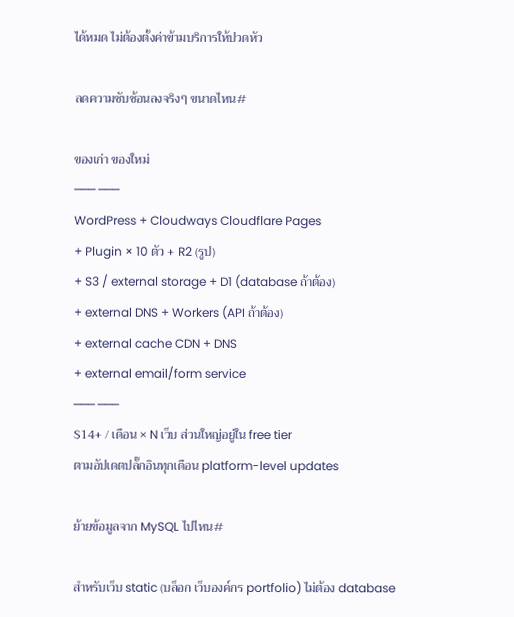ได้หมด ไม่ต้องตั้งค่าข้ามบริการให้ปวดหัว

ลดความซับซ้อนลงจริงๆ ขนาดไหน#

ของเก่า ของใหม่
─── ───
WordPress + Cloudways Cloudflare Pages
+ Plugin × 10 ตัว + R2 (รูป)
+ S3 / external storage + D1 (database ถ้าต้อง)
+ external DNS + Workers (API ถ้าต้อง)
+ external cache CDN + DNS
+ external email/form service
─── ───
$14+ / เดือน × N เว็บ ส่วนใหญ่อยู่ใน free tier
ตามอัปเดตปลั๊กอินทุกเดือน platform-level updates

ย้ายข้อมูลจาก MySQL ไปไหน#

สำหรับเว็บ static (บล็อก เว็บองค์กร portfolio) ไม่ต้อง database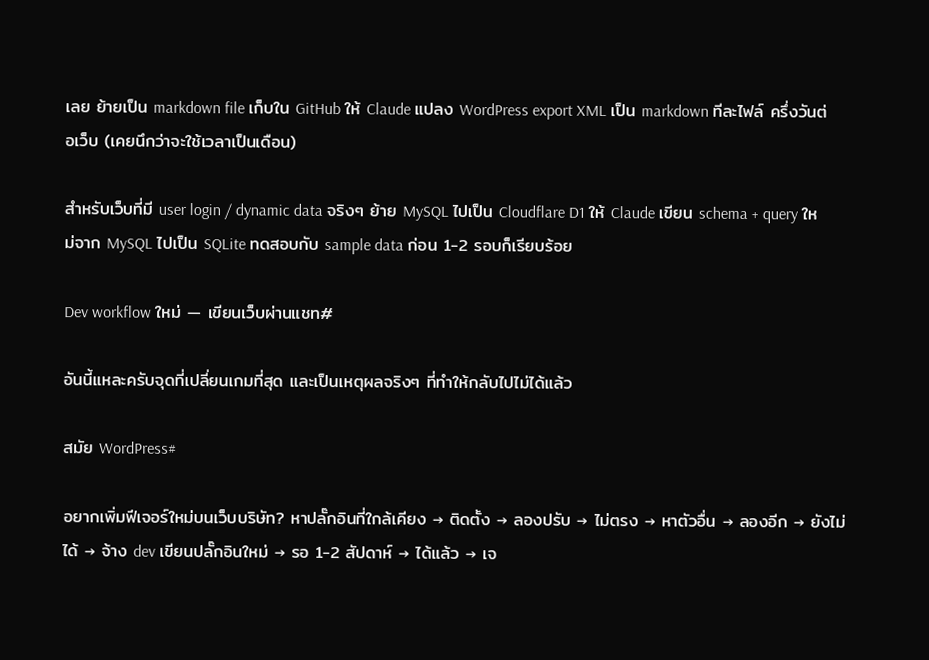เลย ย้ายเป็น markdown file เก็บใน GitHub ให้ Claude แปลง WordPress export XML เป็น markdown ทีละไฟล์ ครึ่งวันต่อเว็บ (เคยนึกว่าจะใช้เวลาเป็นเดือน)

สำหรับเว็บที่มี user login / dynamic data จริงๆ ย้าย MySQL ไปเป็น Cloudflare D1 ให้ Claude เขียน schema + query ใหม่จาก MySQL ไปเป็น SQLite ทดสอบกับ sample data ก่อน 1-2 รอบก็เรียบร้อย

Dev workflow ใหม่ — เขียนเว็บผ่านแชท#

อันนี้แหละครับจุดที่เปลี่ยนเกมที่สุด และเป็นเหตุผลจริงๆ ที่ทำให้กลับไปไม่ได้แล้ว

สมัย WordPress#

อยากเพิ่มฟีเจอร์ใหม่บนเว็บบริษัท? หาปลั๊กอินที่ใกล้เคียง → ติดตั้ง → ลองปรับ → ไม่ตรง → หาตัวอื่น → ลองอีก → ยังไม่ได้ → จ้าง dev เขียนปลั๊กอินใหม่ → รอ 1-2 สัปดาห์ → ได้แล้ว → เจ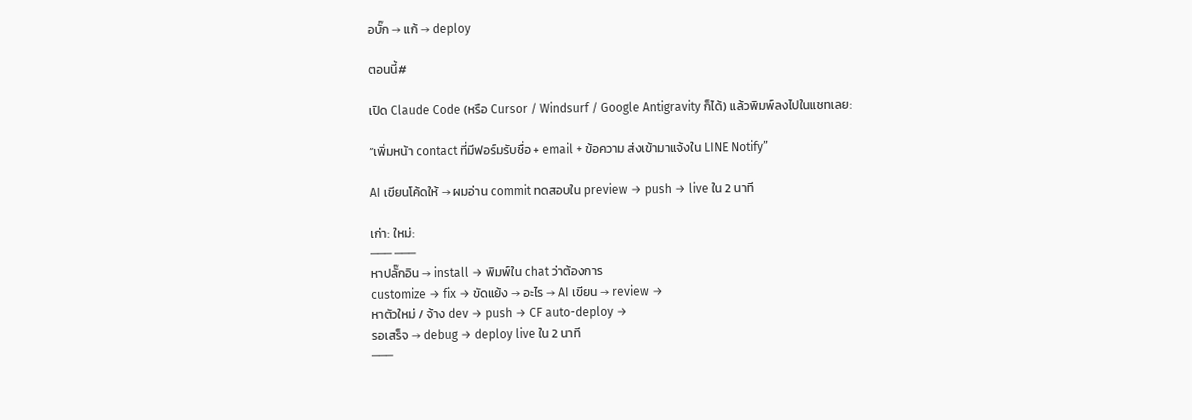อบั๊ก → แก้ → deploy

ตอนนี้#

เปิด Claude Code (หรือ Cursor / Windsurf / Google Antigravity ก็ได้) แล้วพิมพ์ลงไปในแชทเลย:

“เพิ่มหน้า contact ที่มีฟอร์มรับชื่อ + email + ข้อความ ส่งเข้ามาแจ้งใน LINE Notify”

AI เขียนโค้ดให้ → ผมอ่าน commit ทดสอบใน preview → push → live ใน 2 นาที

เก่า: ใหม่:
─── ───
หาปลั๊กอิน → install → พิมพ์ใน chat ว่าต้องการ
customize → fix → ขัดแย้ง → อะไร → AI เขียน → review →
หาตัวใหม่ / จ้าง dev → push → CF auto-deploy →
รอเสร็จ → debug → deploy live ใน 2 นาที
───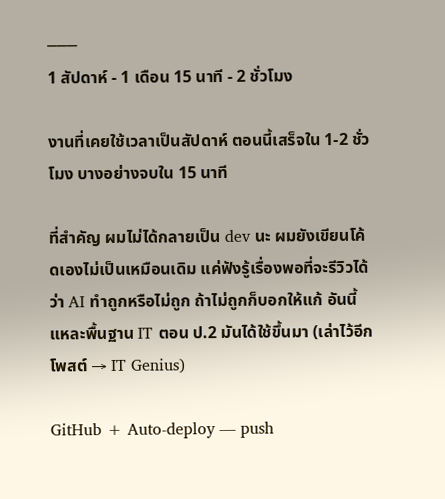───
1 สัปดาห์ - 1 เดือน 15 นาที - 2 ชั่วโมง

งานที่เคยใช้เวลาเป็นสัปดาห์ ตอนนี้เสร็จใน 1-2 ชั่วโมง บางอย่างจบใน 15 นาที

ที่สำคัญ ผมไม่ได้กลายเป็น dev นะ ผมยังเขียนโค้ดเองไม่เป็นเหมือนเดิม แค่ฟังรู้เรื่องพอที่จะรีวิวได้ว่า AI ทำถูกหรือไม่ถูก ถ้าไม่ถูกก็บอกให้แก้ อันนี้แหละพื้นฐาน IT ตอน ป.2 มันได้ใช้ขึ้นมา (เล่าไว้อีกโพสต์ → IT Genius)

GitHub + Auto-deploy — push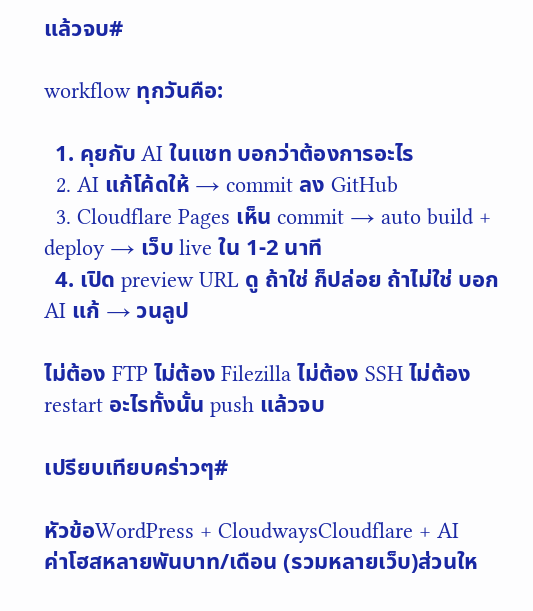แล้วจบ#

workflow ทุกวันคือ:

  1. คุยกับ AI ในแชท บอกว่าต้องการอะไร
  2. AI แก้โค้ดให้ → commit ลง GitHub
  3. Cloudflare Pages เห็น commit → auto build + deploy → เว็บ live ใน 1-2 นาที
  4. เปิด preview URL ดู ถ้าใช่ ก็ปล่อย ถ้าไม่ใช่ บอก AI แก้ → วนลูป

ไม่ต้อง FTP ไม่ต้อง Filezilla ไม่ต้อง SSH ไม่ต้อง restart อะไรทั้งนั้น push แล้วจบ

เปรียบเทียบคร่าวๆ#

หัวข้อWordPress + CloudwaysCloudflare + AI
ค่าโฮสหลายพันบาท/เดือน (รวมหลายเว็บ)ส่วนให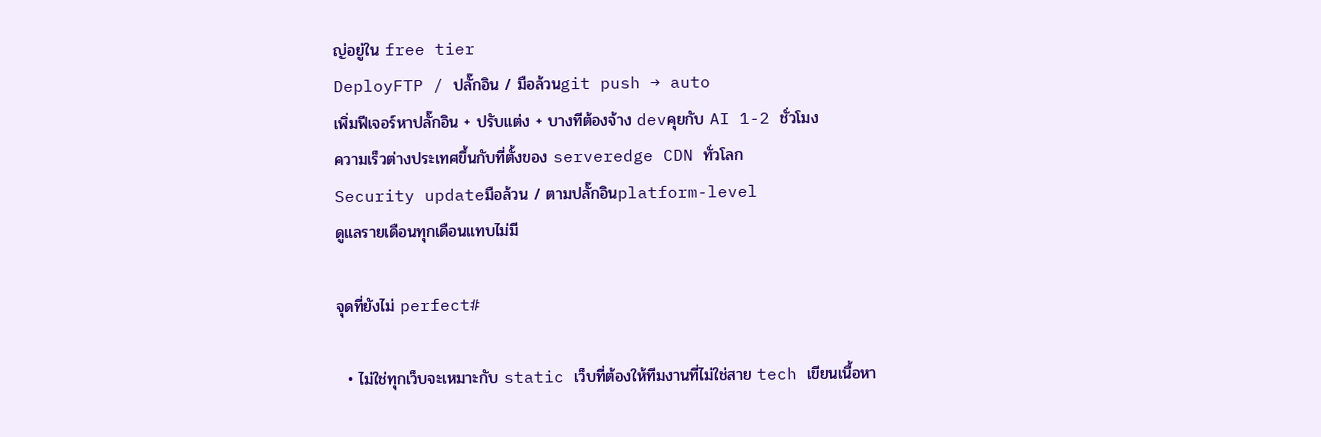ญ่อยู่ใน free tier
DeployFTP / ปลั๊กอิน / มือล้วนgit push → auto
เพิ่มฟีเจอร์หาปลั๊กอิน + ปรับแต่ง + บางทีต้องจ้าง devคุยกับ AI 1-2 ชั่วโมง
ความเร็วต่างประเทศขึ้นกับที่ตั้งของ serveredge CDN ทั่วโลก
Security updateมือล้วน / ตามปลั๊กอินplatform-level
ดูแลรายเดือนทุกเดือนแทบไม่มี

จุดที่ยังไม่ perfect#

  • ไม่ใช่ทุกเว็บจะเหมาะกับ static เว็บที่ต้องให้ทีมงานที่ไม่ใช่สาย tech เขียนเนื้อหา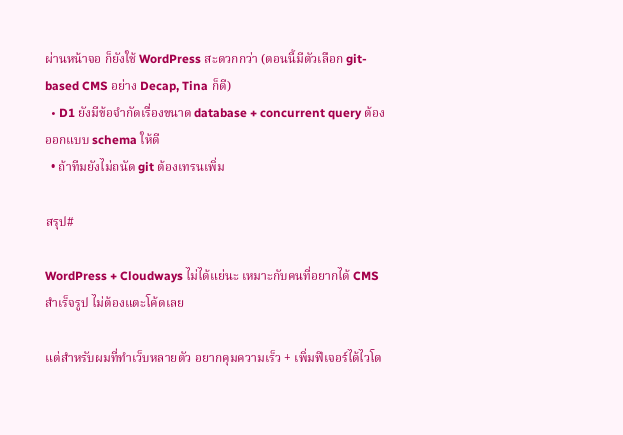ผ่านหน้าจอ ก็ยังใช้ WordPress สะดวกกว่า (ตอนนี้มีตัวเลือก git-based CMS อย่าง Decap, Tina ก็ดี)
  • D1 ยังมีข้อจำกัดเรื่องขนาด database + concurrent query ต้องออกแบบ schema ให้ดี
  • ถ้าทีมยังไม่ถนัด git ต้องเทรนเพิ่ม

สรุป#

WordPress + Cloudways ไม่ได้แย่นะ เหมาะกับคนที่อยากได้ CMS สำเร็จรูป ไม่ต้องแตะโค้ดเลย

แต่สำหรับผมที่ทำเว็บหลายตัว อยากคุมความเร็ว + เพิ่มฟีเจอร์ได้ไวโด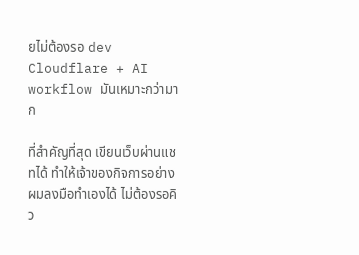ยไม่ต้องรอ dev Cloudflare + AI workflow มันเหมาะกว่ามาก

ที่สำคัญที่สุด เขียนเว็บผ่านแชทได้ ทำให้เจ้าของกิจการอย่างผมลงมือทำเองได้ ไม่ต้องรอคิว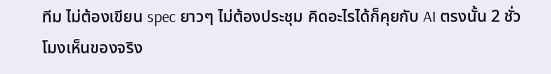ทีม ไม่ต้องเขียน spec ยาวๆ ไม่ต้องประชุม คิดอะไรได้ก็คุยกับ AI ตรงนั้น 2 ชั่วโมงเห็นของจริง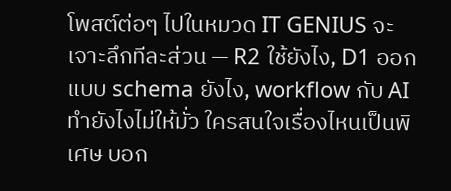โพสต์ต่อๆ ไปในหมวด IT GENIUS จะเจาะลึกทีละส่วน — R2 ใช้ยังไง, D1 ออกแบบ schema ยังไง, workflow กับ AI ทำยังไงไม่ให้มั่ว ใครสนใจเรื่องไหนเป็นพิเศษ บอก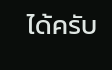ได้ครับ